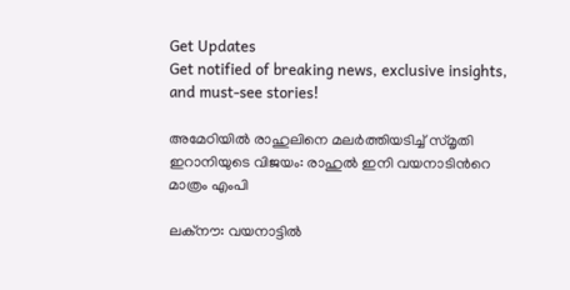Get Updates
Get notified of breaking news, exclusive insights, and must-see stories!

അമേഠിയില്‍ രാഹുലിനെ മലര്‍ത്തിയടിച്ച് സ്മൃതി ഇറാനിയുടെ വിജയം: രാഹുല്‍ ഇനി വയനാടിന്‍റെ മാത്രം എംപി

ലക്നൗ: വയനാട്ടില്‍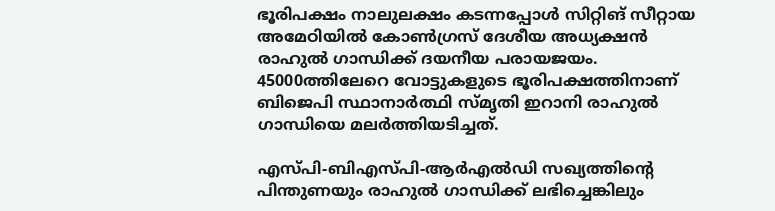ഭൂരിപക്ഷം നാലുലക്ഷം കടന്നപ്പോള്‍ സിറ്റിങ് സീറ്റായ അമേഠിയില്‍ കോണ്‍ഗ്രസ് ദേശീയ അധ്യക്ഷന്‍ രാഹുല്‍ ഗാന്ധിക്ക് ദയനീയ പരായജയം. 45000ത്തിലേറെ വോട്ടുകളുടെ ഭൂരിപക്ഷത്തിനാണ് ബിജെപി സ്ഥാനാര്‍ത്ഥി സ്മൃതി ഇറാനി രാഹുല്‍ ഗാന്ധിയെ മലര്‍ത്തിയടിച്ചത്.

എസ്പി-ബിഎസ്പി-ആര്‍എല്‍ഡി സഖ്യത്തിന്‍റെ പിന്തുണയും രാഹുല്‍ ഗാന്ധിക്ക് ലഭിച്ചെങ്കിലും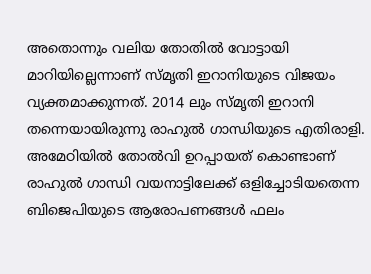അതൊന്നും വലിയ തോതില്‍ വോട്ടായി മാറിയില്ലെന്നാണ് സ്മൃതി ഇറാനിയുടെ വിജയം വ്യക്തമാക്കുന്നത്. 2014 ലും സ്മൃതി ഇറാനി തന്നെയായിരുന്നു രാഹുല്‍ ഗാന്ധിയുടെ എതിരാളി. അമേഠിയില്‍ തോല്‍വി ഉറപ്പായത് കൊണ്ടാണ് രാഹുല്‍ ഗാന്ധി വയനാട്ടിലേക്ക് ഒളിച്ചോടിയതെന്ന ബിജെപിയുടെ ആരോപണങ്ങള്‍ ഫലം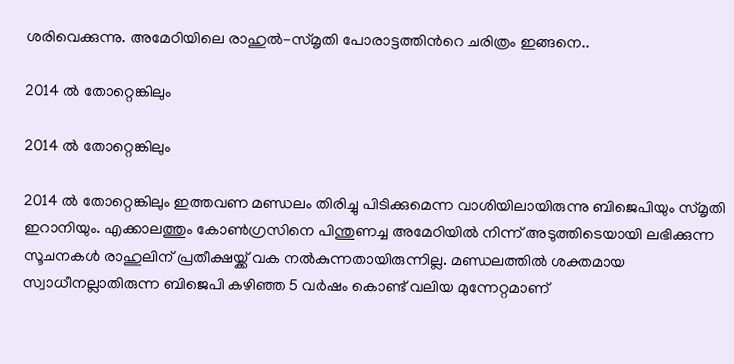ശരിവെക്കുന്നു. അമേഠിയിലെ രാഹുല്‍-സ്മൃതി പോരാട്ടത്തിന്‍റെ ചരിത്രം ഇങ്ങനെ..

2014 ല്‍ തോറ്റെങ്കിലും

2014 ല്‍ തോറ്റെങ്കിലും

2014 ല്‍ തോറ്റെങ്കിലും ഇത്തവണ മണ്ഡലം തിരിച്ചു പിടിക്കുമെന്ന വാശിയിലായിരുന്നു ബിജെപിയും സ്മൃതി ഇറാനിയും. എക്കാലത്തും കോൺഗ്രസിനെ പിന്തുണച്ച അമേഠിയിൽ നിന്ന് അടുത്തിടെയായി ലഭിക്കുന്ന സൂചനകൾ രാഹുലിന് പ്രതീക്ഷയ്ക്ക് വക നൽകുന്നതായിരുന്നില്ല. മണ്ഡലത്തിൽ ശക്തമായ സ്വാധീനല്ലാതിരുന്ന ബിജെപി കഴിഞ്ഞ 5 വര്‍ഷം കൊണ്ട് വലിയ മുന്നേറ്റമാണ്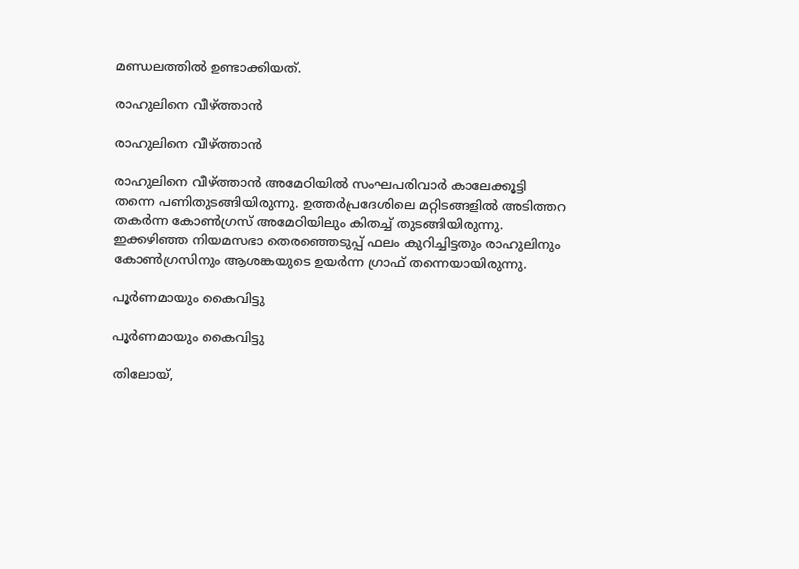മണ്ഡലത്തില്‍ ഉണ്ടാക്കിയത്.

രാഹുലിനെ വീഴ്ത്താൻ

രാഹുലിനെ വീഴ്ത്താൻ

രാഹുലിനെ വീഴ്ത്താൻ അമേഠിയിൽ സംഘപരിവാർ കാലേക്കൂട്ടി തന്നെ പണിതുടങ്ങിയിരുന്നു. ഉത്തര്‍പ്രദേശിലെ മറ്റിടങ്ങളിൽ അടിത്തറ തകർന്ന കോൺഗ്രസ് അമേഠിയിലും കിതച്ച് തുടങ്ങിയിരുന്നു. ഇക്കഴിഞ്ഞ നിയമസഭാ തെരഞ്ഞെടുപ്പ് ഫലം കുറിച്ചിട്ടതും രാഹുലിനും കോൺഗ്രസിനും ആശങ്കയുടെ ഉയർന്ന ഗ്രാഫ് തന്നെയായിരുന്നു.

പൂർണമായും കൈവിട്ടു

പൂർണമായും കൈവിട്ടു

തിലോയ്,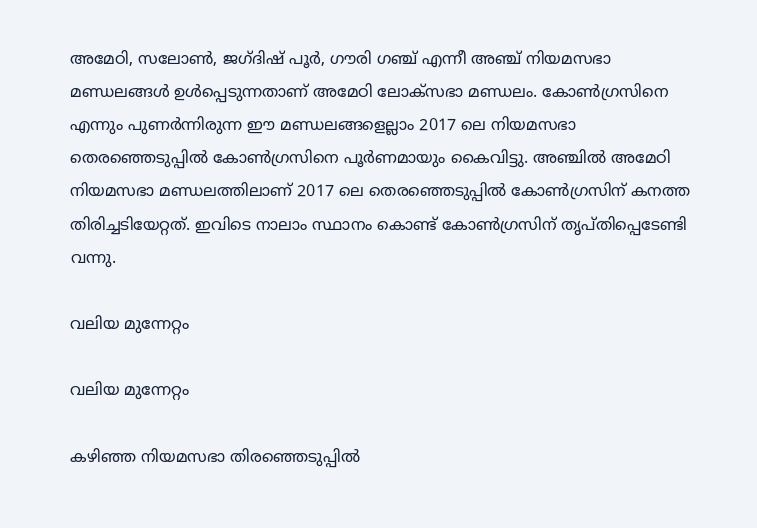അമേഠി, സലോൺ, ജഗ്ദിഷ് പൂർ, ഗൗരി ഗഞ്ച് എന്നീ അഞ്ച് നിയമസഭാ മണ്ഡലങ്ങൾ ഉൾപ്പെടുന്നതാണ് അമേഠി ലോക്സഭാ മണ്ഡലം. കോൺഗ്രസിനെ എന്നും പുണർന്നിരുന്ന ഈ മണ്ഡലങ്ങളെല്ലാം 2017 ലെ നിയമസഭാ തെരഞ്ഞെടുപ്പിൽ കോൺഗ്രസിനെ പൂർണമായും കൈവിട്ടു. അഞ്ചിൽ അമേഠി നിയമസഭാ മണ്ഡലത്തിലാണ് 2017 ലെ തെരഞ്ഞെടുപ്പിൽ കോൺഗ്രസിന് കനത്ത തിരിച്ചടിയേറ്റത്. ഇവിടെ നാലാം സ്ഥാനം കൊണ്ട് കോൺഗ്രസിന് തൃപ്തിപ്പെടേണ്ടി വന്നു.

വലിയ മുന്നേറ്റം

വലിയ മുന്നേറ്റം

കഴിഞ്ഞ നിയമസഭാ തിരഞ്ഞെടുപ്പില്‍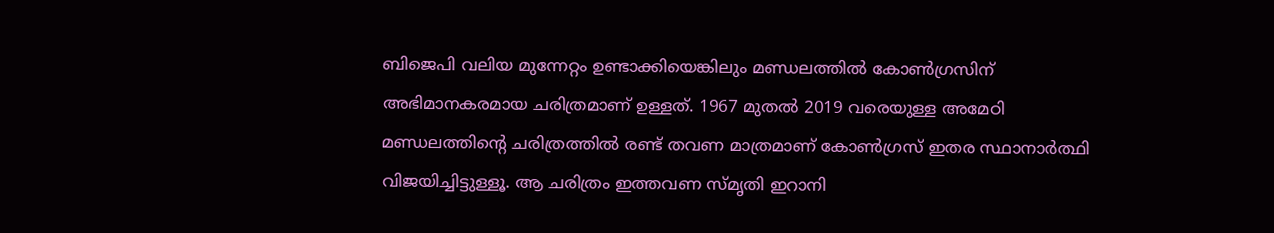ബിജെപി വലിയ മുന്നേറ്റം ഉണ്ടാക്കിയെങ്കിലും മണ്ഡലത്തില്‍ കോണ്‍ഗ്രസിന് അഭിമാനകരമായ ചരിത്രമാണ് ഉള്ളത്. 1967 മുതല്‍ 2019 വരെയുള്ള അമേഠി മണ്ഡലത്തിന്റെ ചരിത്രത്തില്‍ രണ്ട് തവണ മാത്രമാണ് കോണ്‍ഗ്രസ് ഇതര സ്ഥാനാര്‍ത്ഥി വിജയിച്ചിട്ടുള്ളൂ. ആ ചരിത്രം ഇത്തവണ സ്മൃതി ഇറാനി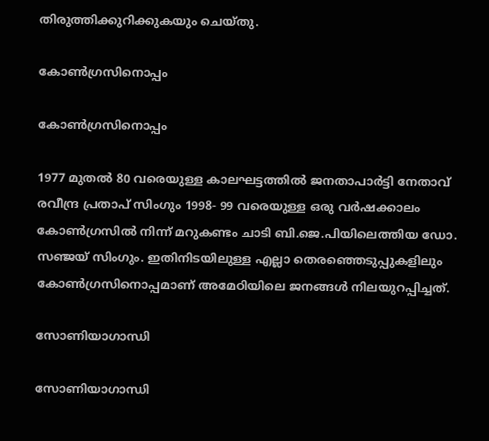തിരുത്തിക്കുറിക്കുകയും ചെയ്തു.

കോണ്‍ഗ്രസിനൊപ്പം

കോണ്‍ഗ്രസിനൊപ്പം

1977 മുതല്‍ 80 വരെയുള്ള കാലഘട്ടത്തില്‍ ജനതാപാര്‍ട്ടി നേതാവ് രവീന്ദ്ര പ്രതാപ് സിംഗും 1998- 99 വരെയുള്ള ഒരു വര്‍ഷക്കാലം കോൺഗ്രസിൽ നിന്ന് മറുകണ്ടം ചാടി ബി.ജെ.പിയിലെത്തിയ ഡോ. സഞ്ജയ് സിംഗും. ഇതിനിടയിലുള്ള എല്ലാ തെരഞ്ഞെടുപ്പുകളിലും കോണ്‍ഗ്രസിനൊപ്പമാണ് അമേഠിയിലെ ജനങ്ങള്‍ നിലയുറപ്പിച്ചത്.

സോണിയാഗാന്ധി

സോണിയാഗാന്ധി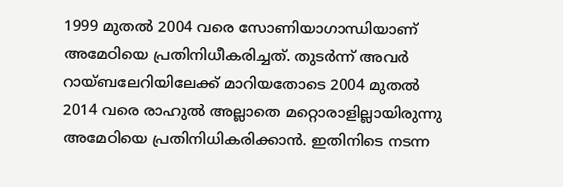1999 മുതല്‍ 2004 വരെ സോണിയാഗാന്ധിയാണ് അമേഠിയെ പ്രതിനിധീകരിച്ചത്. തുടര്‍ന്ന് അവര്‍ റായ്ബലേറിയിലേക്ക് മാറിയതോടെ 2004 മുതല്‍ 2014 വരെ രാഹുല്‍ അല്ലാതെ മറ്റൊരാളില്ലായിരുന്നു അമേഠിയെ പ്രതിനിധികരിക്കാന്‍. ഇതിനിടെ നടന്ന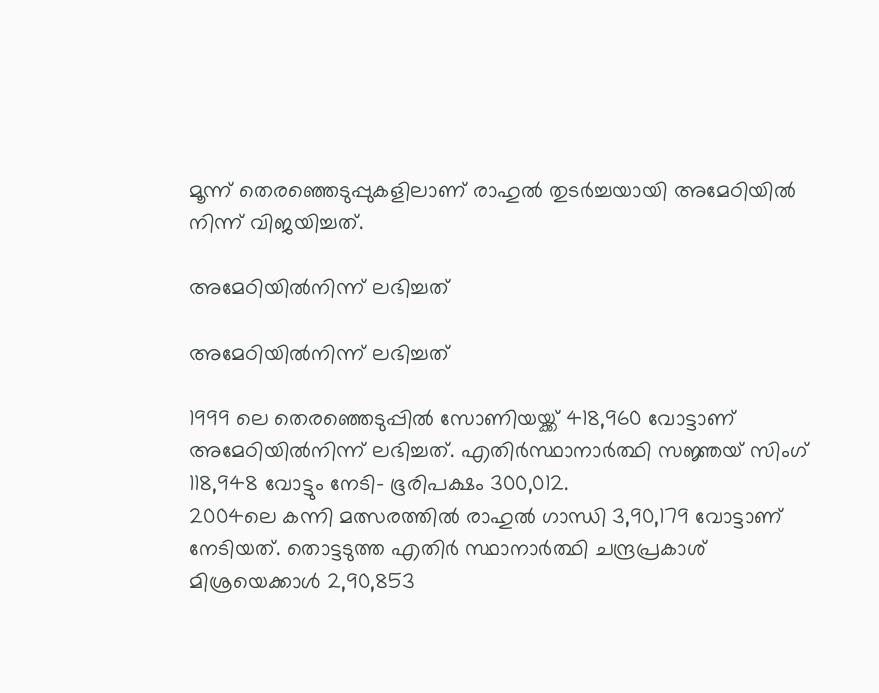മൂന്ന് തെരഞ്ഞെടുപ്പുകളിലാണ് രാഹുല്‍ തുടര്‍ച്ചയായി അമേഠിയില്‍ നിന്ന് വിജയിച്ചത്.

അമേഠിയില്‍നിന്ന് ലഭിച്ചത്

അമേഠിയില്‍നിന്ന് ലഭിച്ചത്

1999 ലെ തെരഞ്ഞെടുപ്പില്‍ സോണിയയ്ക്ക് 418,960 വോട്ടാണ് അമേഠിയില്‍നിന്ന് ലഭിച്ചത്. എതിര്‍സ്ഥാനാര്‍ത്ഥി സജ്ഞയ് സിംഗ് 118,948 വോട്ടും നേടി- ഭൂരിപക്ഷം 300,012.
2004ലെ കന്നി മത്സരത്തില്‍ രാഹുല്‍ ഗാന്ധി 3,90,179 വോട്ടാണ് നേടിയത്. തൊട്ടടുത്ത എതിര്‍ സ്ഥാനാര്‍ത്ഥി ചന്ദ്രപ്രകാശ് മിശ്രയെക്കാള്‍ 2,90,853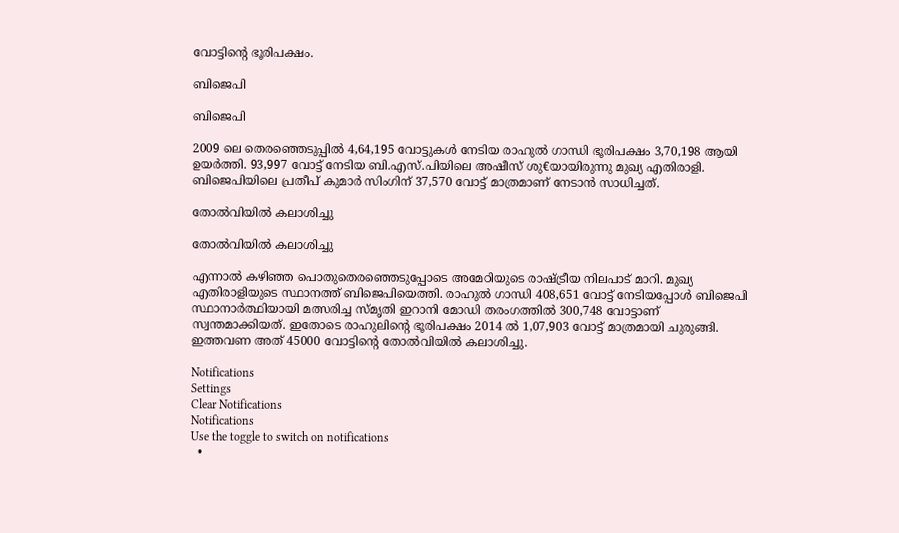വോട്ടിന്റെ ഭൂരിപക്ഷം.

ബിജെപി

ബിജെപി

2009 ലെ തെരഞ്ഞെടുപ്പില്‍ 4,64,195 വോട്ടുകള്‍ നേടിയ രാഹുല്‍ ഗാന്ധി ഭൂരിപക്ഷം 3,70,198 ആയി ഉയര്‍ത്തി. 93,997 വോട്ട് നേടിയ ബി.എസ്.പിയിലെ അഷീസ് ശു€യായിരുന്നു മുഖ്യ എതിരാളി. ബിജെപിയിലെ പ്രതീപ് കുമാര്‍ സിംഗിന് 37,570 വോട്ട് മാത്രമാണ് നേടാന്‍ സാധിച്ചത്.

തോല്‍വിയില്‍ കലാശിച്ചു

തോല്‍വിയില്‍ കലാശിച്ചു

എന്നാല്‍ കഴിഞ്ഞ പൊതുതെരഞ്ഞെടുപ്പോടെ അമേഠിയുടെ രാഷ്ട്രീയ നിലപാട് മാറി. മുഖ്യ എതിരാളിയുടെ സ്ഥാനത്ത് ബിജെപിയെത്തി. രാഹുല്‍ ഗാന്ധി 408,651 വോട്ട് നേടിയപ്പോള്‍ ബിജെപി സ്ഥാനാര്‍ത്ഥിയായി മത്സരിച്ച സ്മൃതി ഇറാനി മോഡി തരംഗത്തില്‍ 300,748 വോട്ടാണ് സ്വന്തമാക്കിയത്. ഇതോടെ രാഹുലിന്റെ ഭൂരിപക്ഷം 2014 ല്‍ 1,07,903 വോട്ട് മാത്രമായി ചുരുങ്ങി. ഇത്തവണ അത് 45000 വോട്ടിന്‍റെ തോല്‍വിയില്‍ കലാശിച്ചു.

Notifications
Settings
Clear Notifications
Notifications
Use the toggle to switch on notifications
  •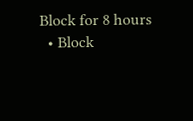Block for 8 hours
  • Block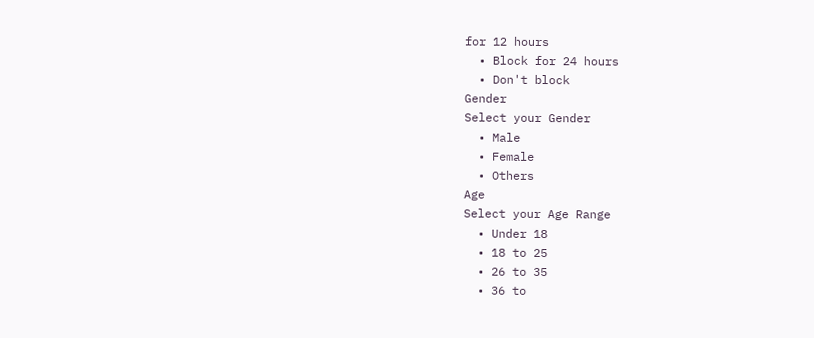for 12 hours
  • Block for 24 hours
  • Don't block
Gender
Select your Gender
  • Male
  • Female
  • Others
Age
Select your Age Range
  • Under 18
  • 18 to 25
  • 26 to 35
  • 36 to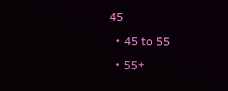45
  • 45 to 55
  • 55+